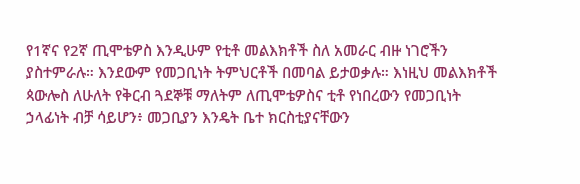የ1ኛና የ2ኛ ጢሞቴዎስ እንዲሁም የቲቶ መልእክቶች ስለ አመራር ብዙ ነገሮችን ያስተምራሉ። እንደውም የመጋቢነት ትምህርቶች በመባል ይታወቃሉ። እነዚህ መልእክቶች ጳውሎስ ለሁለት የቅርብ ጓደኞቹ ማለትም ለጢሞቴዎስና ቲቶ የነበረውን የመጋቢነት ኃላፊነት ብቻ ሳይሆን፥ መጋቢያን እንዴት ቤተ ክርስቲያናቸውን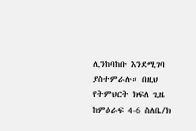ሊንከባከቡ እንደሚገባ ያስተምራሉ። በዚህ የትምህርት ክፍለ ጊዜ ከምዕራፍ 4-6 ስለቤ/ክ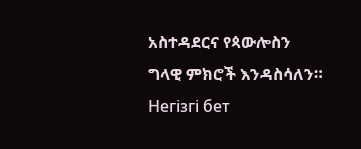አስተዳደርና የጳውሎስን ግላዊ ምክሮች እንዳስሳለን።
Негізгі бет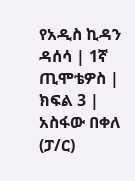የአዲስ ኪዳን ዳሰሳ | 1ኛ ጢሞቴዎስ | ክፍል 3 | አስፋው በቀለ (ፓ/ር)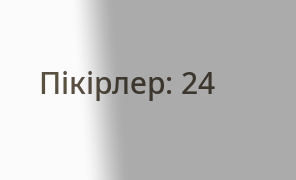Пікірлер: 24